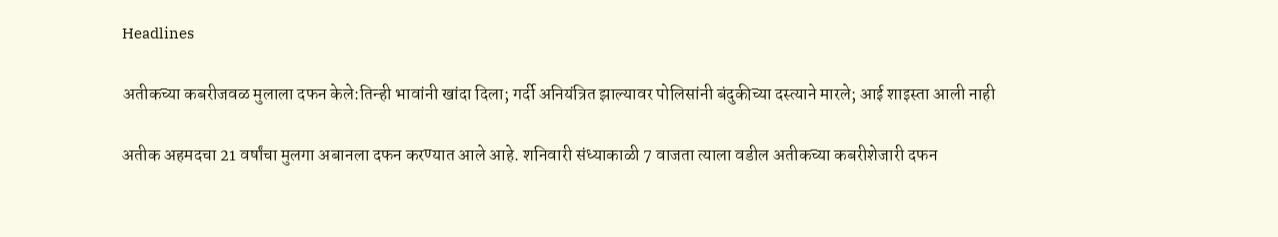Headlines

अतीकच्या कबरीजवळ मुलाला दफन केले:तिन्ही भावांनी खांदा दिला; गर्दी अनियंत्रित झाल्यावर पोलिसांनी बंदुकीच्या दस्त्याने मारले; आई शाइस्ता आली नाही

अतीक अहमदचा 21 वर्षांचा मुलगा अबानला दफन करण्यात आले आहे. शनिवारी संध्याकाळी 7 वाजता त्याला वडील अतीकच्या कबरीशेजारी दफन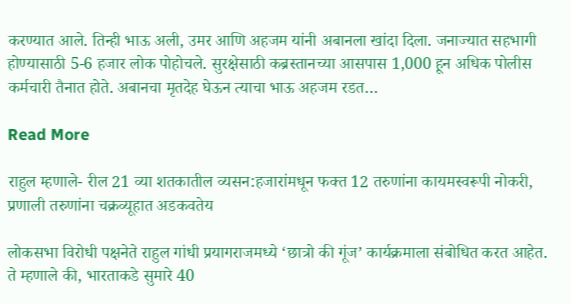करण्यात आले. तिन्ही भाऊ अली, उमर आणि अहजम यांनी अबानला खांदा दिला. जनाज्यात सहभागी होण्यासाठी 5-6 हजार लोक पोहोचले. सुरक्षेसाठी कब्रस्तानच्या आसपास 1,000 हून अधिक पोलीस कर्मचारी तैनात होते. अबानचा मृतदेह घेऊन त्याचा भाऊ अहजम रडत…

Read More

राहुल म्हणाले- रील 21 व्या शतकातील व्यसन:हजारांमधून फक्त 12 तरुणांना कायमस्वरूपी नोकरी, प्रणाली तरुणांना चक्रव्यूहात अडकवतेय

लोकसभा विरोधी पक्षनेते राहुल गांधी प्रयागराजमध्ये ‘छात्रो की गूंज’ कार्यक्रमाला संबोधित करत आहेत. ते म्हणाले की, भारताकडे सुमारे 40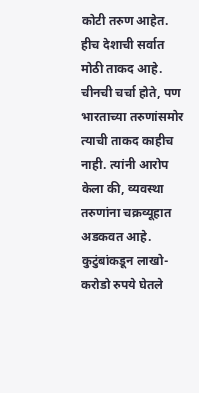कोटी तरुण आहेत. हीच देशाची सर्वात मोठी ताकद आहे. चीनची चर्चा होते, पण भारताच्या तरुणांसमोर त्याची ताकद काहीच नाही. त्यांनी आरोप केला की, व्यवस्था तरुणांना चक्रव्यूहात अडकवत आहे. कुटुंबांकडून लाखो-करोडो रुपये घेतले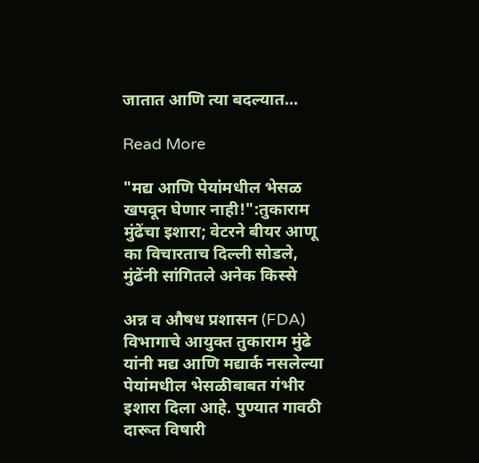जातात आणि त्या बदल्यात…

Read More

"मद्य आणि पेयांमधील भेसळ खपवून घेणार नाही!":तुकाराम मुंढेंचा इशारा; वेटरने बीयर आणू का विचारताच दिल्ली सोडले, मुंढेंनी सांगितले अनेक किस्से

अन्न व औषध प्रशासन (FDA) विभागाचे आयुक्त तुकाराम मुंढे यांनी मद्य आणि मद्यार्क नसलेल्या पेयांमधील भेसळीबाबत गंभीर इशारा दिला आहे. पुण्यात गावठी दारूत विषारी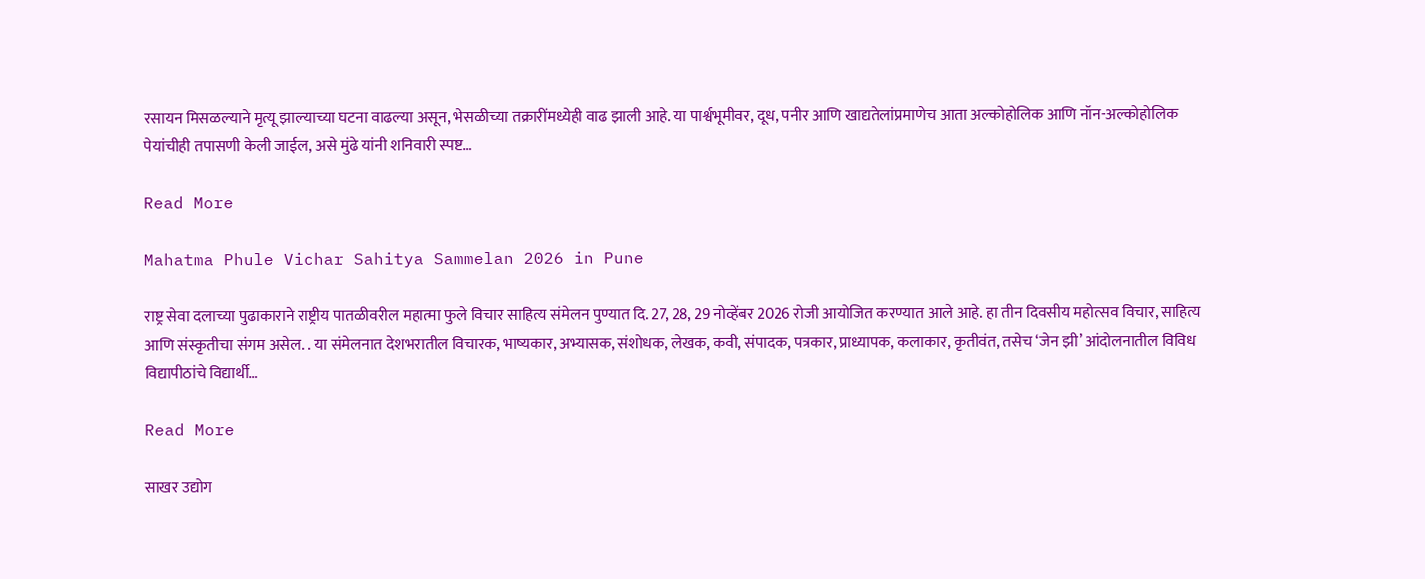रसायन मिसळल्याने मृत्यू झाल्याच्या घटना वाढल्या असून, भेसळीच्या तक्रारींमध्येही वाढ झाली आहे. या पार्श्वभूमीवर, दूध, पनीर आणि खाद्यतेलांप्रमाणेच आता अल्कोहोलिक आणि नॉन-अल्कोहोलिक पेयांचीही तपासणी केली जाईल, असे मुंढे यांनी शनिवारी स्पष्ट…

Read More

Mahatma Phule Vichar Sahitya Sammelan 2026 in Pune

राष्ट्र सेवा दलाच्या पुढाकाराने राष्ट्रीय पातळीवरील महात्मा फुले विचार साहित्य संमेलन पुण्यात दि. 27, 28, 29 नोव्हेंबर 2026 रोजी आयोजित करण्यात आले आहे. हा तीन दिवसीय महोत्सव विचार, साहित्य आणि संस्कृतीचा संगम असेल. . या संमेलनात देशभरातील विचारक, भाष्यकार, अभ्यासक, संशोधक, लेखक, कवी, संपादक, पत्रकार, प्राध्यापक, कलाकार, कृतीवंत, तसेच ‘जेन झी’ आंदोलनातील विविध विद्यापीठांचे विद्यार्थी…

Read More

साखर उद्योग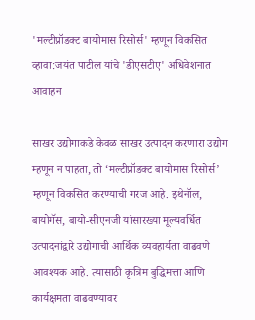'मल्टीप्रॉडक्ट बायोमास रिसोर्स' म्हणून विकसित व्हावा:जयंत पाटील यांचे 'डीएसटीए' अधिवेशनात आवाहन

साखर उद्योगाकडे केवळ साखर उत्पादन करणारा उद्योग म्हणून न पाहता, तो ‘मल्टीप्रॉडक्ट बायोमास रिसोर्स’ म्हणून विकसित करण्याची गरज आहे. इथेनॉल, बायोगॅस, बायो-सीएनजी यांसारख्या मूल्यवर्धित उत्पादनांद्वारे उद्योगाची आर्थिक व्यवहार्यता वाढवणे आवश्यक आहे. त्यासाठी कृत्रिम बुद्धिमत्ता आणि कार्यक्षमता वाढवण्यावर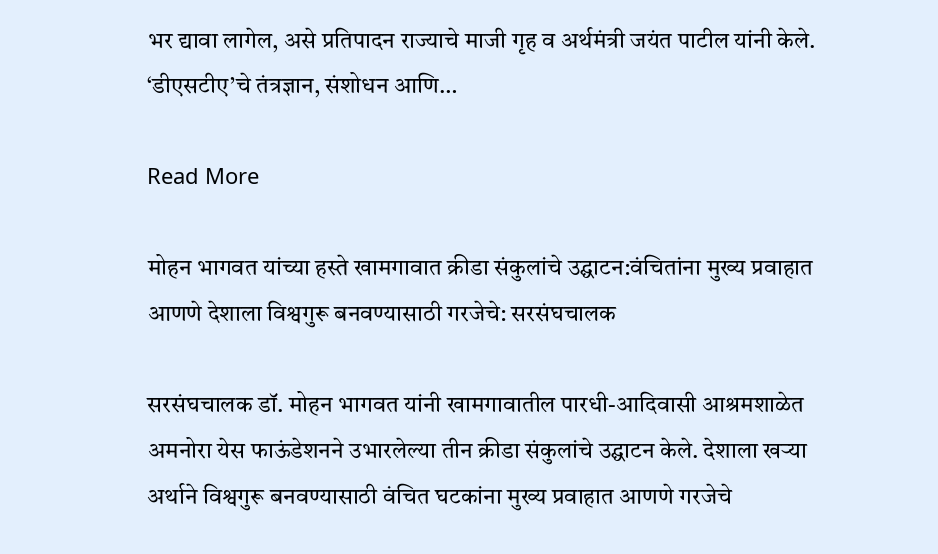भर द्यावा लागेल, असे प्रतिपादन राज्याचे माजी गृह व अर्थमंत्री जयंत पाटील यांनी केले. ‘डीएसटीए’चे तंत्रज्ञान, संशोधन आणि…

Read More

मोहन भागवत यांच्या हस्ते खामगावात क्रीडा संकुलांचे उद्घाटन:वंचितांना मुख्य प्रवाहात आणणे देशाला विश्वगुरू बनवण्यासाठी गरजेचे: सरसंघचालक

सरसंघचालक डॉ. मोहन भागवत यांनी खामगावातील पारधी-आदिवासी आश्रमशाळेत अमनोरा येस फाऊंडेशनने उभारलेल्या तीन क्रीडा संकुलांचे उद्घाटन केले. देशाला खऱ्या अर्थाने विश्वगुरू बनवण्यासाठी वंचित घटकांना मुख्य प्रवाहात आणणे गरजेचे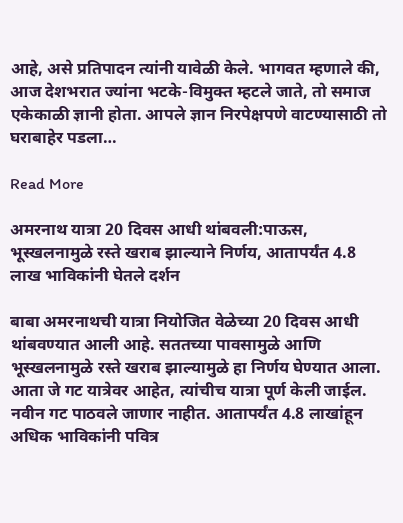आहे, असे प्रतिपादन त्यांनी यावेळी केले. भागवत म्हणाले की, आज देशभरात ज्यांना भटके-विमुक्त म्हटले जाते, तो समाज एकेकाळी ज्ञानी होता. आपले ज्ञान निरपेक्षपणे वाटण्यासाठी तो घराबाहेर पडला…

Read More

अमरनाथ यात्रा 20 दिवस आधी थांबवली:पाऊस, भूस्खलनामुळे रस्ते खराब झाल्याने निर्णय, आतापर्यंत 4.8 लाख भाविकांनी घेतले दर्शन

बाबा अमरनाथची यात्रा नियोजित वेळेच्या 20 दिवस आधी थांबवण्यात आली आहे. सततच्या पावसामुळे आणि भूस्खलनामुळे रस्ते खराब झाल्यामुळे हा निर्णय घेण्यात आला. आता जे गट यात्रेवर आहेत, त्यांचीच यात्रा पूर्ण केली जाईल. नवीन गट पाठवले जाणार नाहीत. आतापर्यंत 4.8 लाखांहून अधिक भाविकांनी पवित्र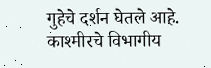गुहेचे दर्शन घेतले आहे. काश्मीरचे विभागीय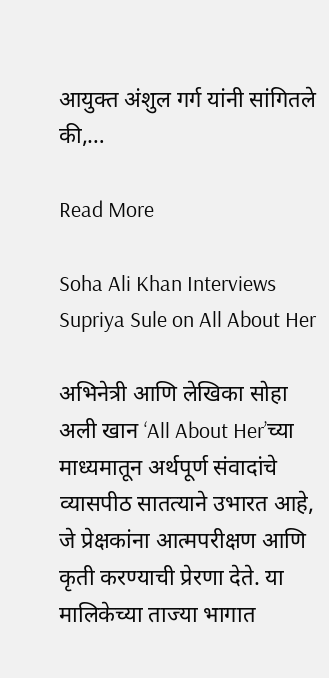आयुक्त अंशुल गर्ग यांनी सांगितले की,…

Read More

Soha Ali Khan Interviews Supriya Sule on All About Her

अभिनेत्री आणि लेखिका सोहा अली खान ‘All About Her’च्या माध्यमातून अर्थपूर्ण संवादांचे व्यासपीठ सातत्याने उभारत आहे, जे प्रेक्षकांना आत्मपरीक्षण आणि कृती करण्याची प्रेरणा देते. या मालिकेच्या ताज्या भागात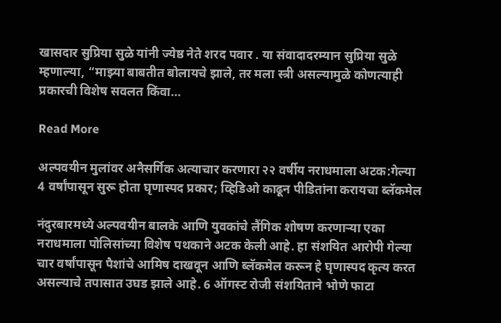खासदार सुप्रिया सुळे यांनी ज्येष्ठ नेते शरद पवार . या संवादादरम्यान सुप्रिया सुळे म्हणाल्या, “माझ्या बाबतीत बोलायचे झाले, तर मला स्त्री असल्यामुळे कोणत्याही प्रकारची विशेष सवलत किंवा…

Read More

अल्पवयीन मुलांवर अनैसर्गिक अत्याचार करणारा २२ वर्षीय नराधमाला अटक:गेल्या 4 वर्षांपासून सुरू होता घृणास्पद प्रकार; व्हिडिओ काढून पीडितांना करायचा ब्लॅकमेल

नंदुरबारमध्ये अल्पवयीन बालके आणि युवकांचे लैंगिक शोषण करणाऱ्या एका नराधमाला पोलिसांच्या विशेष पथकाने अटक केली आहे. हा संशयित आरोपी गेल्या चार वर्षांपासून पैशांचे आमिष दाखवून आणि ब्लॅकमेल करून हे घृणास्पद कृत्य करत असल्याचे तपासात उघड झाले आहे. 6 ऑगस्ट रोजी संशयिताने भोणे फाटा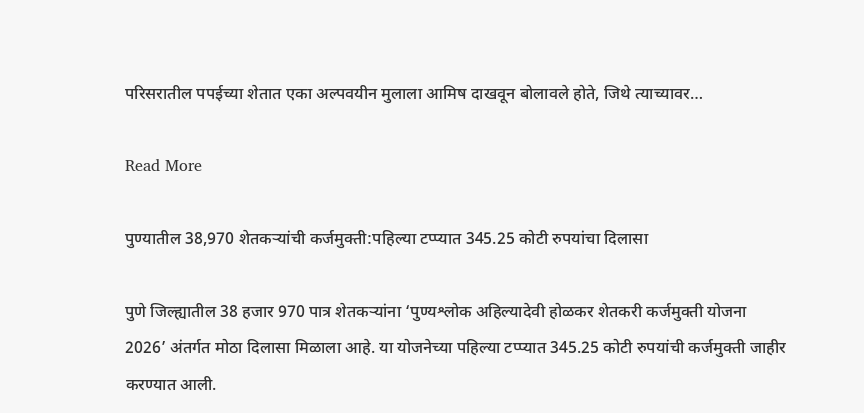परिसरातील पपईच्या शेतात एका अल्पवयीन मुलाला आमिष दाखवून बोलावले होते, जिथे त्याच्यावर…

Read More

पुण्यातील 38,970 शेतकऱ्यांची कर्जमुक्ती:पहिल्या टप्प्यात 345.25 कोटी रुपयांचा दिलासा

पुणे जिल्ह्यातील 38 हजार 970 पात्र शेतकऱ्यांना ‘पुण्यश्लोक अहिल्यादेवी होळकर शेतकरी कर्जमुक्ती योजना 2026’ अंतर्गत मोठा दिलासा मिळाला आहे. या योजनेच्या पहिल्या टप्प्यात 345.25 कोटी रुपयांची कर्जमुक्ती जाहीर करण्यात आली.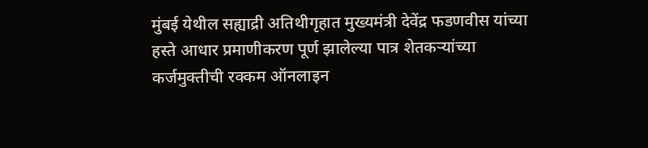मुंबई येथील सह्याद्री अतिथीगृहात मुख्यमंत्री देवेंद्र फडणवीस यांच्या हस्ते आधार प्रमाणीकरण पूर्ण झालेल्या पात्र शेतकऱ्यांच्या कर्जमुक्तीची रक्कम ऑनलाइन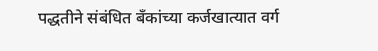पद्धतीने संबंधित बँकांच्या कर्जखात्यात वर्ग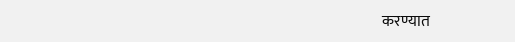करण्यात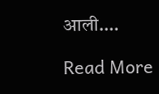आली….

Read More